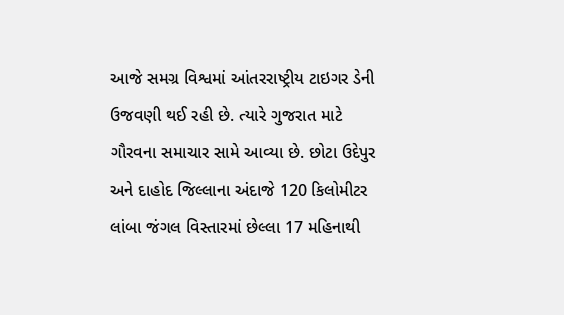આજે સમગ્ર વિશ્વમાં આંતરરાષ્ટ્રીય ટાઇગર ડેની ઉજવણી થઈ રહી છે. ત્યારે ગુજરાત માટે ગૌરવના સમાચાર સામે આવ્યા છે. છોટા ઉદેપુર અને દાહોદ જિલ્લાના અંદાજે 120 કિલોમીટર લાંબા જંગલ વિસ્તારમાં છેલ્લા 17 મહિનાથી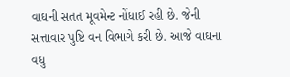વાઘની સતત મૂવમેન્ટ નોંધાઈ રહી છે. જેની સત્તાવાર પુષ્ટિ વન વિભાગે કરી છે. આજે વાઘના વધુ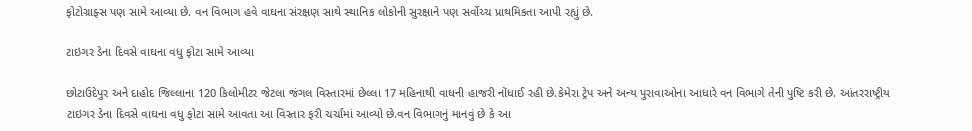ફોટોગ્રાફ્સ પણ સામે આવ્યા છે. વન વિભાગ હવે વાઘના સંરક્ષણ સાથે સ્થાનિક લોકોની સુરક્ષાને પણ સર્વોચ્ચ પ્રાથમિકતા આપી રહ્યું છે.

ટાઇગર ડેના દિવસે વાઘના વધુ ફોટા સામે આવ્યા

છોટાઉદેપુર અને દાહોદ જિલ્લાના 120 કિલોમીટર જેટલા જંગલ વિસ્તારમાં છેલ્લા 17 મહિનાથી વાઘની હાજરી નોંધાઈ રહી છે.કેમેરા ટ્રેપ અને અન્ય પુરાવાઓના આધારે વન વિભાગે તેની પુષ્ટિ કરી છે. આંતરરાષ્ટ્રીય ટાઇગર ડેના દિવસે વાઘના વધુ ફોટા સામે આવતા આ વિસ્તાર ફરી ચર્ચામાં આવ્યો છે.વન વિભાગનું માનવું છે કે આ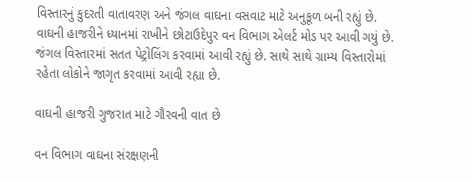વિસ્તારનું કુદરતી વાતાવરણ અને જંગલ વાઘના વસવાટ માટે અનુકૂળ બની રહ્યું છે. વાઘની હાજરીને ધ્યાનમાં રાખીને છોટાઉદેપુર વન વિભાગ એલર્ટ મોડ પર આવી ગયું છે. જંગલ વિસ્તારમાં સતત પેટ્રોલિંગ કરવામાં આવી રહ્યું છે. સાથે સાથે ગ્રામ્ય વિસ્તારોમાં રહેતા લોકોને જાગૃત કરવામાં આવી રહ્યા છે.

વાઘની હાજરી ગુજરાત માટે ગૌરવની વાત છે

વન વિભાગ વાઘના સંરક્ષણની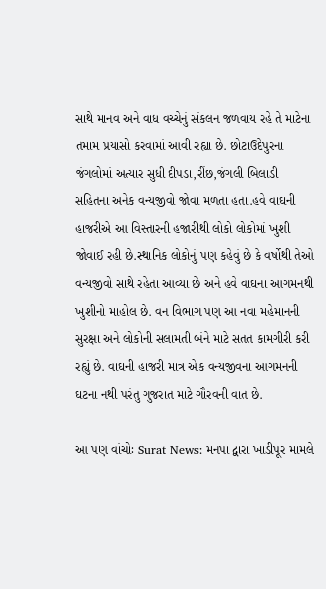સાથે માનવ અને વાધ વચ્ચેનું સંકલન જળવાય રહે તે માટેના તમામ પ્રયાસો કરવામાં આવી રહ્યા છે. છોટાઉદેપુરના જંગલોમાં અત્યાર સુધી દીપડા,રીંછ,જંગલી બિલાડી સહિતના અનેક વન્યજીવો જોવા મળતા હતા.હવે વાઘની હાજરીએ આ વિસ્તારની હજારીથી લોકો લોકોમાં ખુશી જોવાઈ રહી છે.સ્થાનિક લોકોનું પણ કહેવું છે કે વર્ષોથી તેઓ વન્યજીવો સાથે રહેતા આવ્યા છે અને હવે વાઘના આગમનથી ખુશીનો માહોલ છે. વન વિભાગ પણ આ નવા મહેમાનની સુરક્ષા અને લોકોની સલામતી બંને માટે સતત કામગીરી કરી રહ્યું છે. વાઘની હાજરી માત્ર એક વન્યજીવના આગમનની ઘટના નથી પરંતુ ગુજરાત માટે ગૌરવની વાત છે.

આ પણ વાંચોઃ Surat News: મનપા દ્વારા ખાડીપૂર મામલે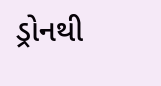ડ્રોનથી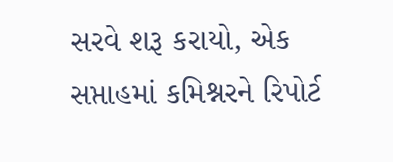સરવે શરૂ કરાયો, એક સપ્તાહમાં કમિશ્નરને રિપોર્ટ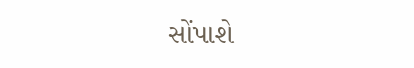સોંપાશે